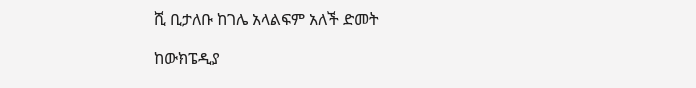ሺ ቢታለቡ ከገሌ አላልፍም አለች ድመት

ከውክፔዲያ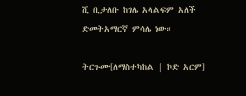ሺ ቢታለቡ ከገሌ አላልፍም አለች ድመትአማርኛ ምሳሌ ነው።

ትርጉሙ[ለማስተካከል | ኮድ አርም]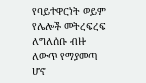የባይተዋርነት ወይም የሌሎች መትረፍረፍ ለግለሰቡ ብዙ ለውጥ የማያመጣ ሆኖ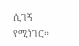ሲገኝ የሚነገር።